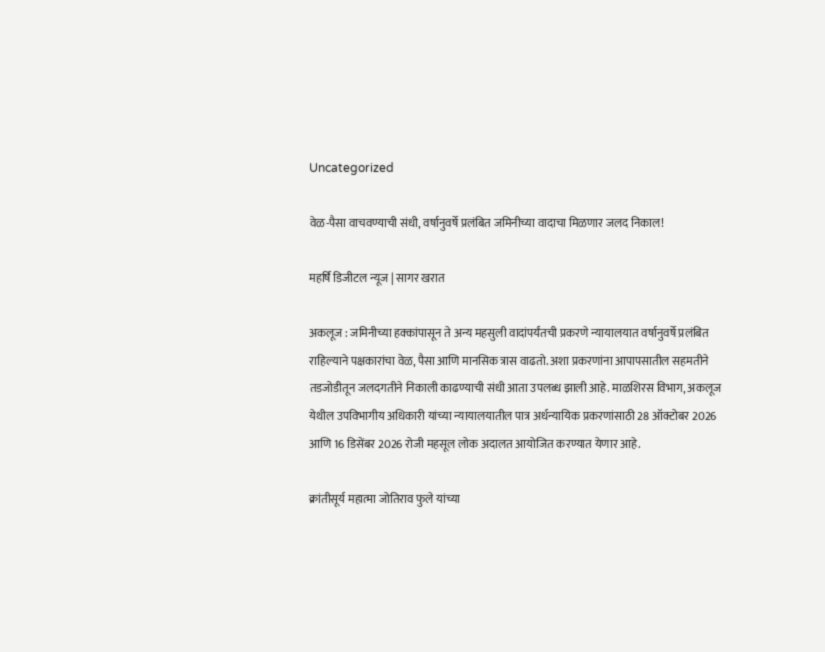Uncategorized

वेळ-पैसा वाचवण्याची संधी, वर्षानुवर्षे प्रलंबित जमिनीच्या वादाचा मिळणार जलद निकाल!

महर्षि डिजीटल न्यूज | सागर खरात

अकलूज : जमिनीच्या हक्कांपासून ते अन्य महसुली वादांपर्यंतची प्रकरणे न्यायालयात वर्षानुवर्षे प्रलंबित राहिल्याने पक्षकारांचा वेळ, पैसा आणि मानसिक त्रास वाढतो. अशा प्रकरणांना आपापसातील सहमतीने तडजोडीतून जलदगतीने निकाली काढण्याची संधी आता उपलब्ध झाली आहे. माळशिरस विभाग, अकलूज येथील उपविभागीय अधिकारी यांच्या न्यायालयातील पात्र अर्धन्यायिक प्रकरणांसाठी 28 ऑक्टोबर 2026 आणि 16 डिसेंबर 2026 रोजी महसूल लोक अदालत आयोजित करण्यात येणार आहे.

क्रांतीसूर्य महात्मा जोतिराव फुले यांच्या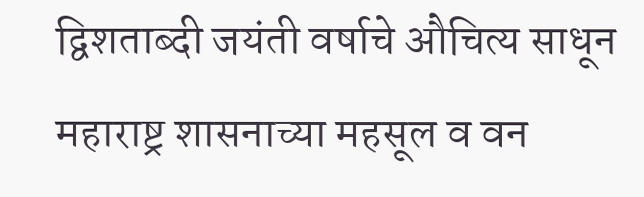द्विशताब्दी जयंती वर्षाचे औचित्य साधून महाराष्ट्र शासनाच्या महसूल व वन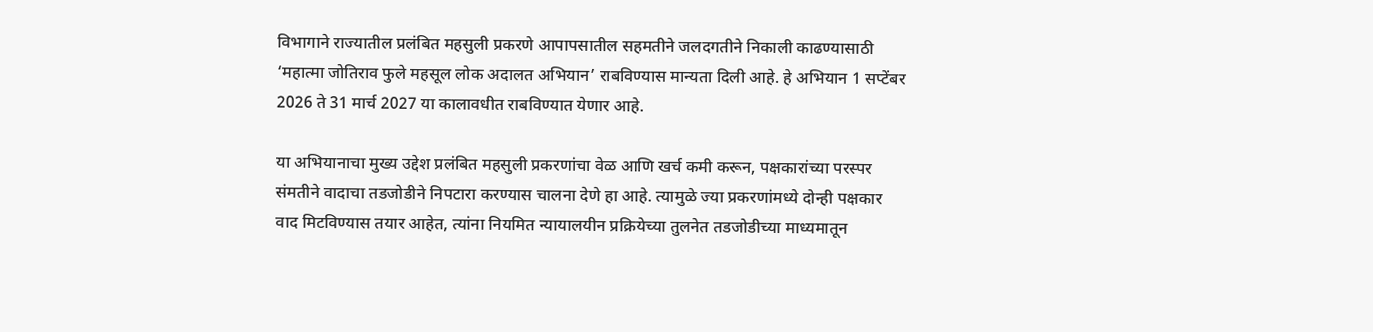विभागाने राज्यातील प्रलंबित महसुली प्रकरणे आपापसातील सहमतीने जलदगतीने निकाली काढण्यासाठी ‘महात्मा जोतिराव फुले महसूल लोक अदालत अभियान’ राबविण्यास मान्यता दिली आहे. हे अभियान 1 सप्टेंबर 2026 ते 31 मार्च 2027 या कालावधीत राबविण्यात येणार आहे.

या अभियानाचा मुख्य उद्देश प्रलंबित महसुली प्रकरणांचा वेळ आणि खर्च कमी करून, पक्षकारांच्या परस्पर संमतीने वादाचा तडजोडीने निपटारा करण्यास चालना देणे हा आहे. त्यामुळे ज्या प्रकरणांमध्ये दोन्ही पक्षकार वाद मिटविण्यास तयार आहेत, त्यांना नियमित न्यायालयीन प्रक्रियेच्या तुलनेत तडजोडीच्या माध्यमातून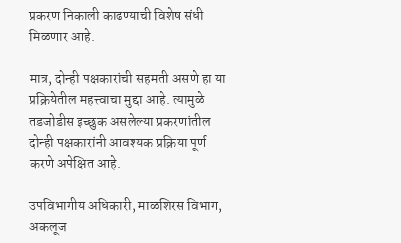प्रकरण निकाली काढण्याची विशेष संधी मिळणार आहे.

मात्र, दोन्ही पक्षकारांची सहमती असणे हा या प्रक्रियेतील महत्त्वाचा मुद्दा आहे. त्यामुळे तडजोडीस इच्छुक असलेल्या प्रकरणांतील दोन्ही पक्षकारांनी आवश्यक प्रक्रिया पूर्ण करणे अपेक्षित आहे.

उपविभागीय अधिकारी, माळशिरस विभाग, अकलूज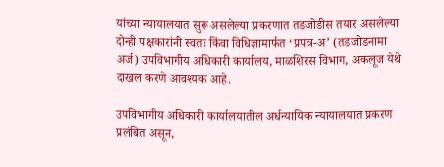यांच्या न्यायालयात सुरू असलेल्या प्रकरणात तडजोडीस तयार असलेल्या दोन्ही पक्षकारांनी स्वतः किंवा विधिज्ञामार्फत ‘प्रपत्र-अ’ (तडजोडनामा अर्ज) उपविभागीय अधिकारी कार्यालय, माळशिरस विभाग, अकलूज येथे दाखल करणे आवश्यक आहे.

उपविभागीय अधिकारी कार्यालयातील अर्धन्यायिक न्यायालयात प्रकरण प्रलंबित असून,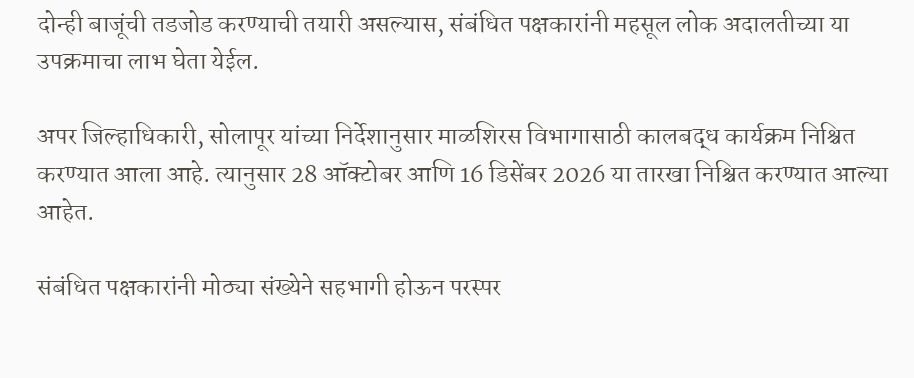दोन्ही बाजूंची तडजोड करण्याची तयारी असल्यास, संबंधित पक्षकारांनी महसूल लोक अदालतीच्या या उपक्रमाचा लाभ घेता येईल.

अपर जिल्हाधिकारी, सोलापूर यांच्या निर्देशानुसार माळशिरस विभागासाठी कालबद्ध कार्यक्रम निश्चित करण्यात आला आहे. त्यानुसार 28 ऑक्टोबर आणि 16 डिसेंबर 2026 या तारखा निश्चित करण्यात आल्या आहेत.

संबंधित पक्षकारांनी मोठ्या संख्येने सहभागी होऊन परस्पर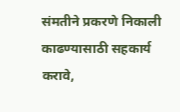संमतीने प्रकरणे निकाली काढण्यासाठी सहकार्य करावे,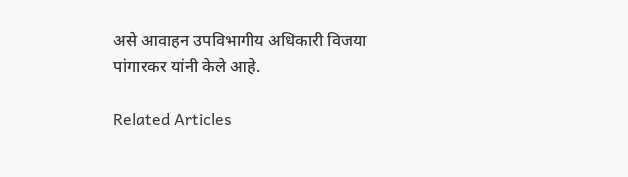असे आवाहन उपविभागीय अधिकारी विजया पांगारकर यांनी केले आहे.

Related Articles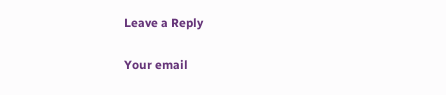Leave a Reply

Your email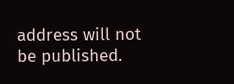address will not be published.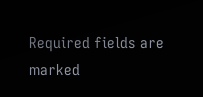Required fields are marked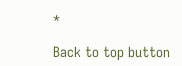*

Back to top button